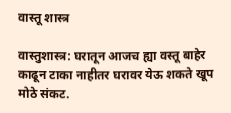वास्तू शास्त्र

वास्तुशास्त्र: घरातून आजच ह्या वस्तू बाहेर काढून टाका नाहीतर घरावर येऊ शकते खूप मोठे संकट.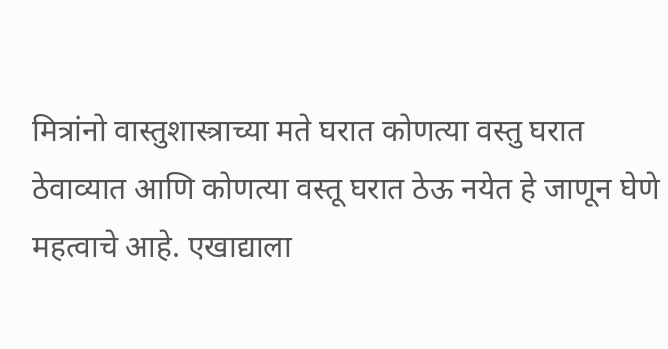मित्रांनो वास्तुशास्त्राच्या मते घरात कोणत्या वस्तु घरात ठेवाव्यात आणि कोणत्या वस्तू घरात ठेऊ नयेत हे जाणून घेणे महत्वाचे आहे. एखाद्याला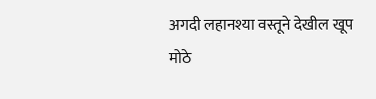अगदी लहानश्या वस्तूने देखील खूप मोठे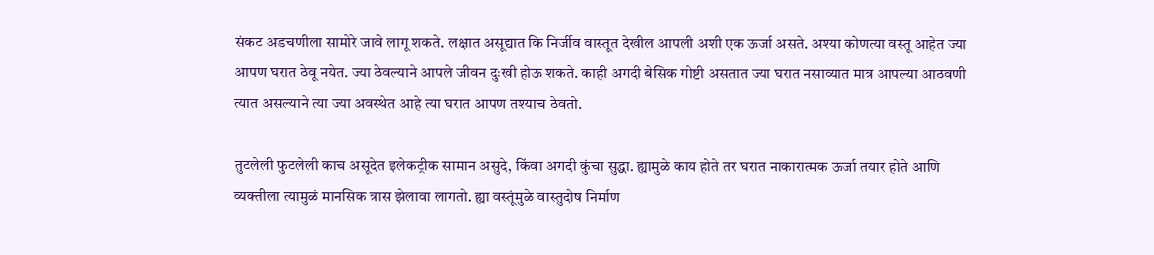संकट अडचणीला सामोरे जावे लागू शकते. लक्षात असूद्यात कि निर्जीव वास्तूत देखील आपली अशी एक ऊर्जा असते. अश्या कोणत्या वस्तू आहेत ज्या आपण घरात ठेवू नयेत. ज्या ठेवल्याने आपले जीवन दुःखी होऊ शकते. काही अगदी बेसिक गोष्टी असतात ज्या घरात नसाव्यात मात्र आपल्या आठवणी त्यात असल्याने त्या ज्या अवस्थेत आहे त्या घरात आपण तश्याच ठेवतो.

तुटलेली फुटलेली काच असूदेत इलेकट्रीक सामान असुदे, किंवा अगदी कुंचा सुद्धा. ह्यामुळे काय होते तर घरात नाकारात्मक ऊर्जा तयार होते आणि व्यक्तीला त्यामुळं मानसिक त्रास झेलावा लागतो. ह्या वस्तूंमुळे वास्तुदोष निर्माण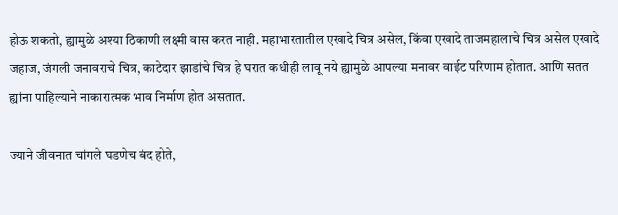होऊ शकतो, ह्यामुळे अश्या ठिकाणी लक्ष्मी वास करत नाही. महाभारतातील एखादे चित्र असेल, किंवा एखादे ताजमहालाचे चित्र असेल एखादे जहाज, जंगली जनावराचे चित्र, काटेदार झाडांचे चित्र हे घरात कधीही लावू नये ह्यामुळे आपल्या मनावर वाईट परिणाम होतात. आणि सतत ह्यांना पाहिल्याने नाकारात्मक भाव निर्माण होत असतात.

ज्याने जीवनात चांगले घडणेच बंद होते,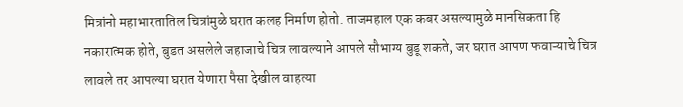मित्रांनो महाभारतातिल चित्रांमुळे घरात कलह निर्माण होतो. ताजमहाल एक कबर असल्यामुळे मानसिकता हि नकारात्मक होते, बुडत असलेले जहाजाचे चित्र लावल्याने आपले सौभाग्य बुडू शकते, जर घरात आपण फवाऱ्याचे चित्र लावले तर आपल्या घरात येणारा पैसा देखील वाहत्या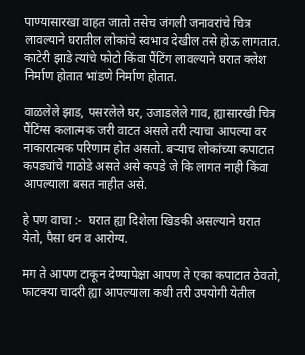पाण्यासारखा वाहत जातो तसेच जंगली जनावरांचे चित्र लावल्याने घरातील लोकांचे स्वभाव देखील तसे होऊ लागतात. काटेरी झाडे त्यांचे फोटो किंवा पैंटिंग लावल्याने घरात क्लेश निर्माण होतात भांडणे निर्माण होतात.

वाळलेले झाड, पसरलेले घर, उजाडलेले गाव, ह्यासारखी चित्र पैंटिंग्स कलात्मक जरी वाटत असले तरी त्याचा आपल्या वर नाकारात्मक परिणाम होत असतो. बऱ्याच लोकांच्या कपाटात कपड्यांचे गाठोडे असते असे कपडे जे कि लागत नाही किंवा आपल्याला बसत नाहीत असे.

हे पण वाचा :-  घरात ह्या दिशेला खिडकी असल्याने घरात येतो, पैसा धन व आरोग्य.

मग ते आपण टाकून देण्यापेक्षा आपण ते एका कपाटात ठेवतो, फाटक्या चादरी ह्या आपल्याला कधी तरी उपयोगी येतील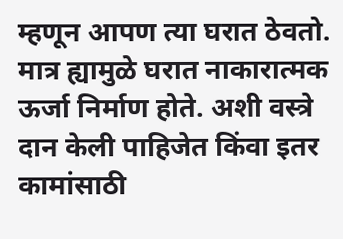म्हणून आपण त्या घरात ठेवतो. मात्र ह्यामुळे घरात नाकारात्मक ऊर्जा निर्माण होते. अशी वस्त्रे दान केली पाहिजेत किंवा इतर कामांसाठी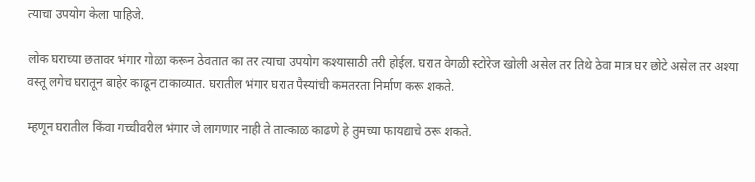त्याचा उपयोग केला पाहिजे.

लोक घराच्या छतावर भंगार गोळा करून ठेवतात का तर त्याचा उपयोग कश्यासाठी तरी होईल. घरात वेगळी स्टोरेज खोली असेल तर तिथे ठेवा मात्र घर छोटे असेल तर अश्या वस्तू लगेच घरातून बाहेर काढून टाकाव्यात. घरातील भंगार घरात पैस्यांची कमतरता निर्माण करू शकते.

म्हणून घरातील किंवा गच्चीवरील भंगार जे लागणार नाही ते तात्काळ काढणे हे तुमच्या फायद्याचे ठरू शकते.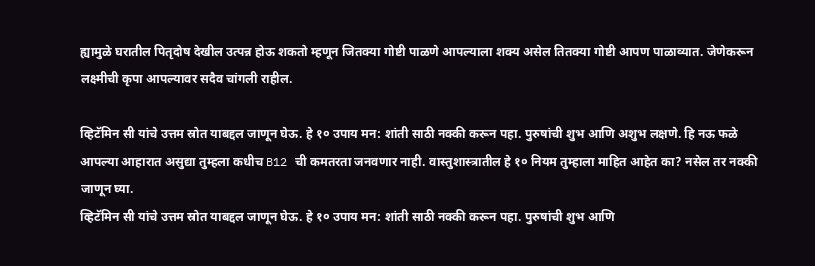ह्यामुळे घरातील पितृदोष देखील उत्पन्न होऊ शकतो म्हणून जितक्या गोष्टी पाळणे आपल्याला शक्य असेल तितक्या गोष्टी आपण पाळाव्यात. जेणेकरून लक्ष्मीची कृपा आपल्यावर सदैव चांगली राहील.

व्हिटॅमिन सी यांचे उत्तम स्रोत याबद्दल जाणून घेऊ. हे १० उपाय मन: शांती साठी नक्की करून पहा. पुरुषांची शुभ आणि अशुभ लक्षणे. हि नऊ फळे आपल्या आहारात असुद्या तुम्हला कधीच B12 ची कमतरता जनवणार नाही. वास्तुशास्त्रातील हे १० नियम तुम्हाला माहित आहेत का? नसेल तर नक्की जाणून घ्या.
व्हिटॅमिन सी यांचे उत्तम स्रोत याबद्दल जाणून घेऊ. हे १० उपाय मन: शांती साठी नक्की करून पहा. पुरुषांची शुभ आणि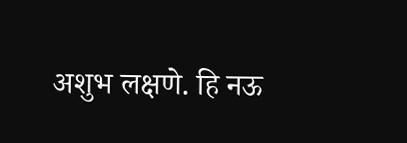अशुभ लक्षणे. हि नऊ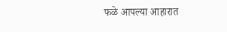फळे आपल्या आहारात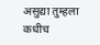असुद्या तुम्हला कधीच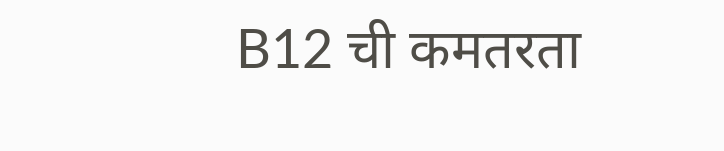B12 ची कमतरता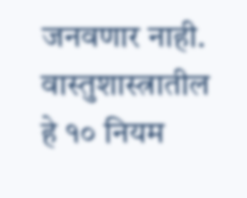जनवणार नाही. वास्तुशास्त्रातील हे १० नियम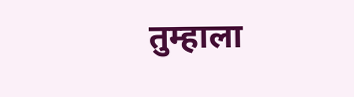तुम्हाला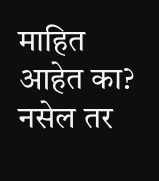माहित आहेत का? नसेल तर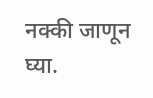नक्की जाणून घ्या.